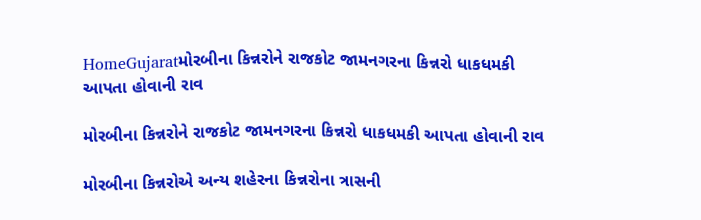HomeGujaratમોરબીના કિન્નરોને રાજકોટ જામનગરના કિન્નરો ધાકધમકી આપતા હોવાની રાવ

મોરબીના કિન્નરોને રાજકોટ જામનગરના કિન્નરો ધાકધમકી આપતા હોવાની રાવ

મોરબીના કિન્નરોએ અન્ય શહેરના કિન્નરોના ત્રાસની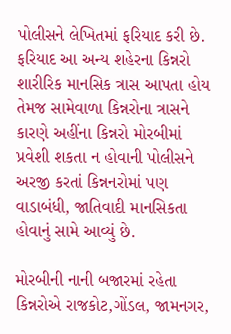પોલીસને લેખિતમાં ફરિયાદ કરી છે. ફરિયાદ આ અન્ય શહેરના કિન્નરો શારીરિક માનસિક ત્રાસ આપતા હોય તેમજ સામેવાળા કિન્નરોના ત્રાસને કારણે અહીંના કિન્નરો મોરબીમાં પ્રવેશી શકતા ન હોવાની પોલીસને અરજી કરતાં કિન્નનરોમાં પણ વાડાબંધી, જાતિવાદી માનસિકતા હોવાનું સામે આવ્યું છે.

મોરબીની નાની બજારમાં રહેતા કિન્નરોએ રાજકોટ,ગોંડલ, જામનગર,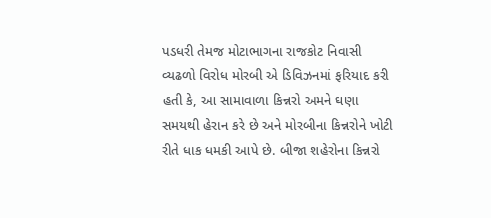પડધરી તેમજ મોટાભાગના રાજકોટ નિવાસી વ્યઢળો વિરોધ મોરબી એ ડિવિઝનમાં ફરિયાદ કરી હતી કે, આ સામાવાળા કિન્નરો અમને ઘણા સમયથી હેરાન કરે છે અને મોરબીના કિન્નરોને ખોટી રીતે ધાક ધમકી આપે છે. બીજા શહેરોના કિન્નરો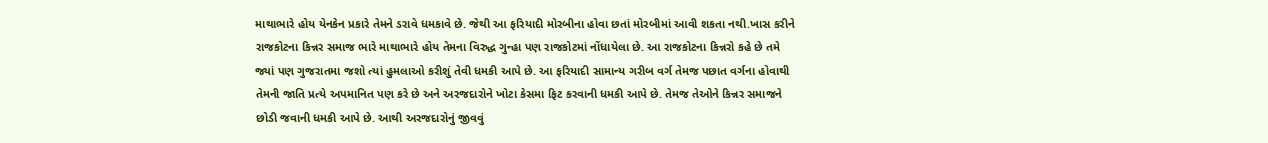માથાભારે હોય યેનકેન પ્રકારે તેમને ડરાવે ધમકાવે છે. જેથી આ ફરિયાદી મોરબીના હોવા છતાં મોરબીમાં આવી શકતા નથી.ખાસ કરીને રાજકોટના કિન્નર સમાજ ભારે માથાભારે હોય તેમના વિરુદ્ધ ગુન્હા પણ રાજકોટમાં નોંધાયેલા છે. આ રાજકોટના કિન્નરો કહે છે તમે જ્યાં પણ ગુજરાતમા જશો ત્યાં હુમલાઓ કરીશું તેવી ધમકી આપે છે. આ ફરિયાદી સામાન્ય ગરીબ વર્ગ તેમજ પછાત વર્ગના હોવાથી તેમની જાતિ પ્રત્યે અપમાનિત પણ કરે છે અને અરજદારોને ખોટા કેસમા ફિટ કરવાની ધમકી આપે છે. તેમજ તેઓને કિન્નર સમાજને છોડી જવાની ધમકી આપે છે. આથી અરજદારોનું જીવવું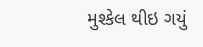મુશ્કેલ થીઇ ગયું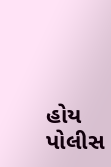હોય પોલીસ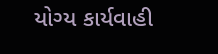યોગ્ય કાર્યવાહી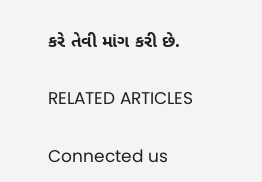કરે તેવી માંગ કરી છે.

RELATED ARTICLES

Connected us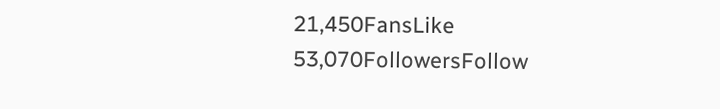21,450FansLike
53,070FollowersFollow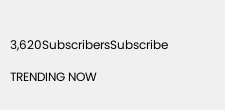3,620SubscribersSubscribe

TRENDING NOW